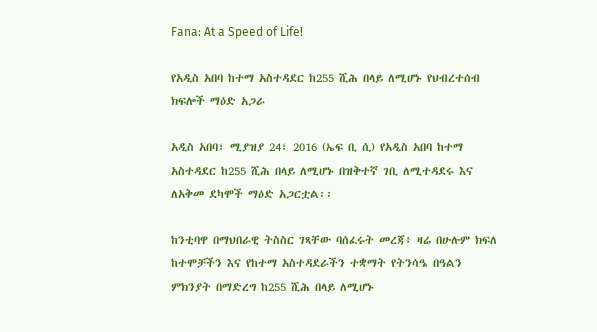Fana: At a Speed of Life!

የአዲስ አበባ ከተማ አስተዳደር ከ255 ሺሕ በላይ ለሚሆኑ የህብረተሰብ ክፍሎች ማዕድ አጋራ

አዲስ አበባ፣ ሚያዝያ 24፣ 2016 (ኤፍ ቢ ሲ) የአዲስ አበባ ከተማ አስተዳደር ከ255 ሺሕ በላይ ለሚሆኑ በዝቅተኛ ገቢ ለሚተዳደሩ እና ለአቅመ ደካሞች ማዕድ አጋርቷል፡፡

ከንቲባዋ በማህበራዊ ትስስር ገጻቸው ባሰፈሩት መረጃ፥ ዛሬ በሁሉም ክፍለ ከተሞቻችን እና የከተማ አስተዳደራችን ተቋማት የትንሳዔ በዓልን ምክንያት በማድረግ ከ255 ሺሕ በላይ ለሚሆኑ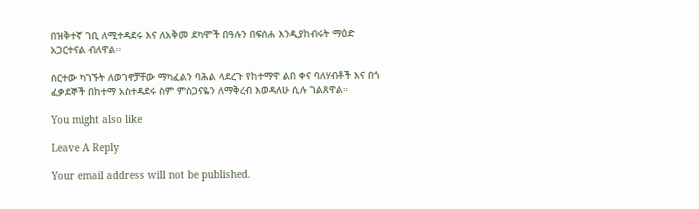በዝቅተኛ ገቢ ለሚተዳደሩ እና ለአቅመ ደካሞች በዓሉን በፍሰሐ እንዲያከብሩት ማዕድ አጋርተናል ብለዋል፡፡

ሰርተው ካገኙት ለወገኖቻቸው ማካፈልን ባሕል ላደረጉ የከተማዋ ልበ ቀና ባለሃብቶች እና በጎ ፈቃደኞች በከተማ አስተዳደሩ ስም ምስጋናዬን ለማቅረብ እወዳለሁ ሲሉ ገልጸዋል።

You might also like

Leave A Reply

Your email address will not be published.